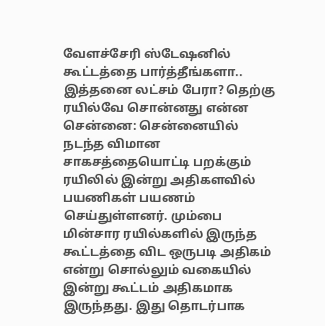வேளச்சேரி ஸ்டேஷனில் கூட்டத்தை பார்த்தீங்களா.. இத்தனை லட்சம் பேரா? தெற்கு ரயில்வே சொன்னது என்ன
சென்னை: சென்னையில் நடந்த விமான சாகசத்தையொட்டி பறக்கும் ரயிலில் இன்று அதிகளவில் பயணிகள் பயணம் செய்துள்ளனர். மும்பை மின்சார ரயில்களில் இருந்த கூட்டத்தை விட ஒருபடி அதிகம் என்று சொல்லும் வகையில் இன்று கூட்டம் அதிகமாக இருந்தது. இது தொடர்பாக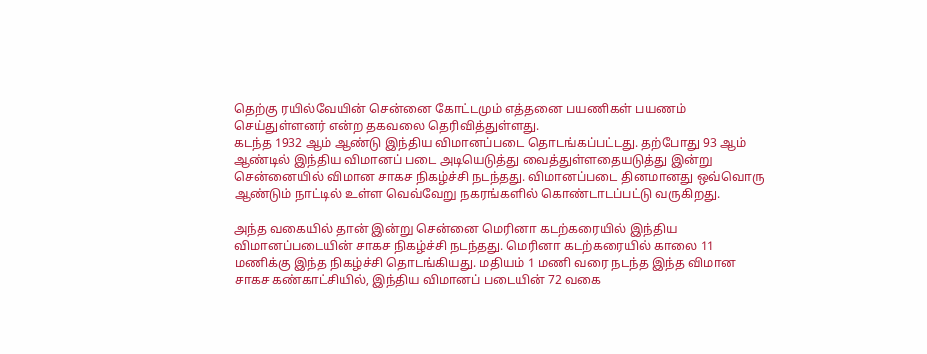தெற்கு ரயில்வேயின் சென்னை கோட்டமும் எத்தனை பயணிகள் பயணம் செய்துள்ளனர் என்ற தகவலை தெரிவித்துள்ளது.
கடந்த 1932 ஆம் ஆண்டு இந்திய விமானப்படை தொடங்கப்பட்டது. தற்போது 93 ஆம் ஆண்டில் இந்திய விமானப் படை அடியெடுத்து வைத்துள்ளதையடுத்து இன்று சென்னையில் விமான சாகச நிகழ்ச்சி நடந்தது. விமானப்படை தினமானது ஒவ்வொரு ஆண்டும் நாட்டில் உள்ள வெவ்வேறு நகரங்களில் கொண்டாடப்பட்டு வருகிறது.

அந்த வகையில் தான் இன்று சென்னை மெரினா கடற்கரையில் இந்திய விமானப்படையின் சாகச நிகழ்ச்சி நடந்தது. மெரினா கடற்கரையில் காலை 11 மணிக்கு இந்த நிகழ்ச்சி தொடங்கியது. மதியம் 1 மணி வரை நடந்த இந்த விமான சாகச கண்காட்சியில், இந்திய விமானப் படையின் 72 வகை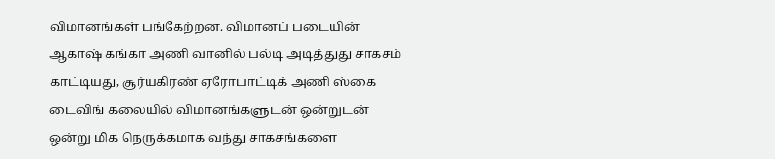விமானங்கள் பங்கேற்றன. விமானப் படையின் ஆகாஷ் கங்கா அணி வானில் பல்டி அடித்துது சாகசம் காட்டியது, சூர்யகிரண் ஏரோபாட்டிக் அணி ஸ்கை டைவிங் கலையில் விமானங்களுடன் ஒன்றுடன் ஒன்று மிக நெருக்கமாக வந்து சாகசங்களை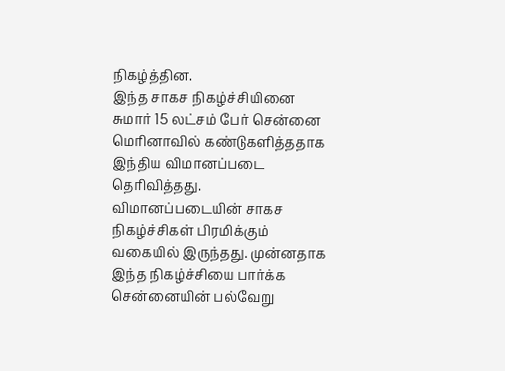நிகழ்த்தின.
இந்த சாகச நிகழ்ச்சியினை சுமார் 15 லட்சம் பேர் சென்னை மெரினாவில் கண்டுகளித்ததாக இந்திய விமானப்படை தெரிவித்தது. விமானப்படையின் சாகச நிகழ்ச்சிகள் பிரமிக்கும் வகையில் இருந்தது. முன்னதாக இந்த நிகழ்ச்சியை பார்க்க சென்னையின் பல்வேறு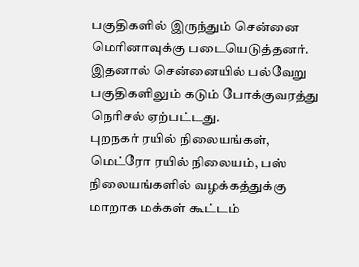பகுதிகளில் இருந்தும் சென்னை மெரினாவுக்கு படையெடுத்தனர். இதனால் சென்னையில் பல்வேறு பகுதிகளிலும் கடும் போக்குவரத்து நெரிசல் ஏற்பட்டது.
புறநகர் ரயில் நிலையங்கள், மெட்ரோ ரயில் நிலையம், பஸ் நிலையங்களில் வழக்கத்துக்கு மாறாக மக்கள் கூட்டம்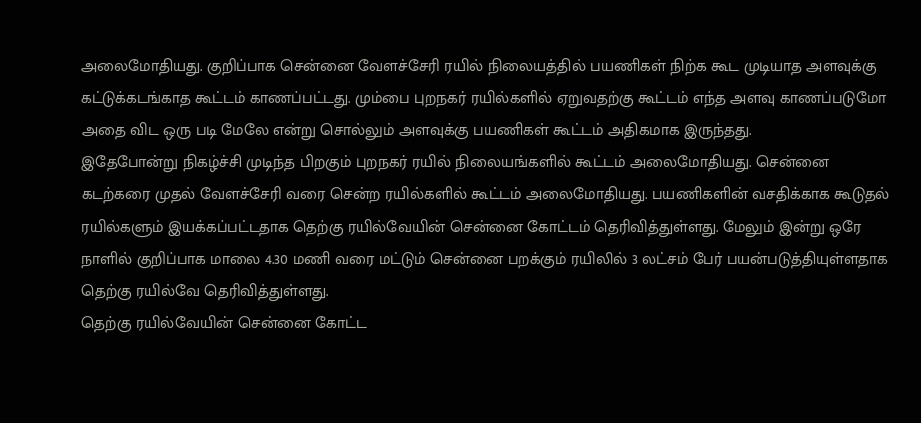அலைமோதியது. குறிப்பாக சென்னை வேளச்சேரி ரயில் நிலையத்தில் பயணிகள் நிற்க கூட முடியாத அளவுக்கு கட்டுக்கடங்காத கூட்டம் காணப்பட்டது. மும்பை புறநகர் ரயில்களில் ஏறுவதற்கு கூட்டம் எந்த அளவு காணப்படுமோ அதை விட ஒரு படி மேலே என்று சொல்லும் அளவுக்கு பயணிகள் கூட்டம் அதிகமாக இருந்தது.
இதேபோன்று நிகழ்ச்சி முடிந்த பிறகும் புறநகர் ரயில் நிலையங்களில் கூட்டம் அலைமோதியது. சென்னை கடற்கரை முதல் வேளச்சேரி வரை சென்ற ரயில்களில் கூட்டம் அலைமோதியது. பயணிகளின் வசதிக்காக கூடுதல் ரயில்களும் இயக்கப்பட்டதாக தெற்கு ரயில்வேயின் சென்னை கோட்டம் தெரிவித்துள்ளது. மேலும் இன்று ஒரே நாளில் குறிப்பாக மாலை 4.30 மணி வரை மட்டும் சென்னை பறக்கும் ரயிலில் 3 லட்சம் பேர் பயன்படுத்தியுள்ளதாக தெற்கு ரயில்வே தெரிவித்துள்ளது.
தெற்கு ரயில்வேயின் சென்னை கோட்ட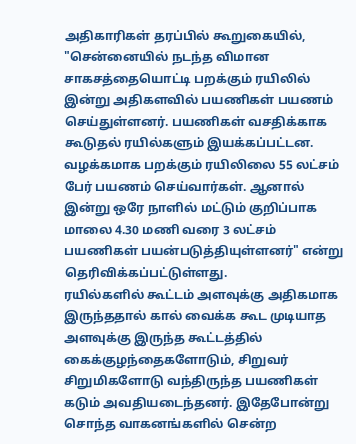அதிகாரிகள் தரப்பில் கூறுகையில், "சென்னையில் நடந்த விமான சாகசத்தையொட்டி பறக்கும் ரயிலில் இன்று அதிகளவில் பயணிகள் பயணம் செய்துள்ளனர். பயணிகள் வசதிக்காக கூடுதல் ரயில்களும் இயக்கப்பட்டன. வழக்கமாக பறக்கும் ரயிலிலை 55 லட்சம் பேர் பயணம் செய்வார்கள். ஆனால் இன்று ஒரே நாளில் மட்டும் குறிப்பாக மாலை 4.30 மணி வரை 3 லட்சம் பயணிகள் பயன்படுத்தியுள்ளனர்" என்று தெரிவிக்கப்பட்டுள்ளது.
ரயில்களில் கூட்டம் அளவுக்கு அதிகமாக இருந்ததால் கால் வைக்க கூட முடியாத அளவுக்கு இருந்த கூட்டத்தில் கைக்குழந்தைகளோடும், சிறுவர் சிறுமிகளோடு வந்திருந்த பயணிகள் கடும் அவதியடைந்தனர். இதேபோன்று சொந்த வாகனங்களில் சென்ற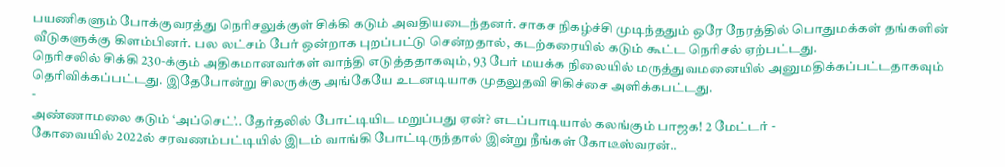பயணிகளும் போக்குவரத்து நெரிசலுக்குள் சிக்கி கடும் அவதியடைந்தனர். சாகச நிகழ்ச்சி முடிந்ததும் ஒரே நேரத்தில் பொதுமக்கள் தங்களின் வீடுகளுக்கு கிளம்பினர். பல லட்சம் பேர் ஒன்றாக புறப்பட்டு சென்றதால், கடற்கரையில் கடும் கூட்ட நெரிசல் ஏற்பட்டது.
நெரிசலில் சிக்கி 230-க்கும் அதிகமானவர்கள் வாந்தி எடுத்ததாகவும், 93 பேர் மயக்க நிலையில் மருத்துவமனையில் அனுமதிக்கப்பட்டதாகவும் தெரிவிக்கப்பட்டது. இதேபோன்று சிலருக்கு அங்கேயே உடனடியாக முதலுதவி சிகிச்சை அளிக்கபட்டது.
-
அண்ணாமலை கடும் ‘அப்செட்’.. தேர்தலில் போட்டியிட மறுப்பது ஏன்? எடப்பாடியால் கலங்கும் பாஜக! 2 மேட்டர் -
கோவையில் 2022ல் சரவணம்பட்டியில் இடம் வாங்கி போட்டிருந்தால் இன்று நீங்கள் கோடீஸ்வரன்..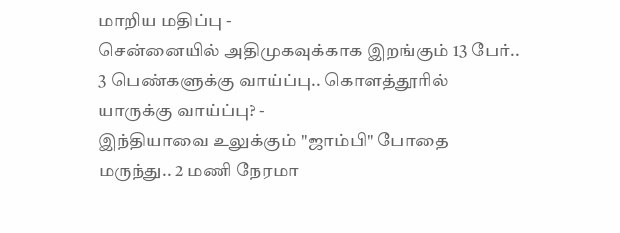மாறிய மதிப்பு -
சென்னையில் அதிமுகவுக்காக இறங்கும் 13 பேர்.. 3 பெண்களுக்கு வாய்ப்பு.. கொளத்தூரில் யாருக்கு வாய்ப்பு? -
இந்தியாவை உலுக்கும் "ஜாம்பி" போதை மருந்து.. 2 மணி நேரமா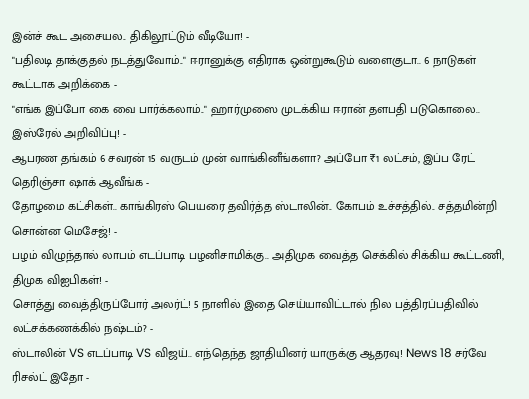இன்ச் கூட அசையல.. திகிலூட்டும் வீடியோ! -
"பதிலடி தாக்குதல் நடத்துவோம்.." ஈரானுக்கு எதிராக ஒன்றுகூடும் வளைகுடா.. 6 நாடுகள் கூட்டாக அறிக்கை -
"எங்க இப்போ கை வை பார்க்கலாம்.." ஹார்முஸை முடக்கிய ஈரான் தளபதி படுகொலை.. இஸ்ரேல் அறிவிப்பு! -
ஆபரண தங்கம் 6 சவரன் 15 வருடம் முன் வாங்கினீங்களா? அப்போ ₹1 லட்சம், இப்ப ரேட் தெரிஞ்சா ஷாக் ஆவீங்க -
தோழமை கட்சிகள்.. காங்கிரஸ் பெயரை தவிர்த்த ஸ்டாலின்.. கோபம் உச்சத்தில்.. சத்தமின்றி சொன்ன மெசேஜ்! -
பழம் விழுந்தால் லாபம் எடப்பாடி பழனிசாமிக்கு.. அதிமுக வைத்த செக்கில் சிக்கிய கூட்டணி, திமுக விஐபிகள்! -
சொத்து வைத்திருப்போர் அலர்ட்! 5 நாளில் இதை செய்யாவிட்டால் நில பத்திரப்பதிவில் லட்சக்கணக்கில் நஷ்டம்? -
ஸ்டாலின் VS எடப்பாடி VS விஜய்.. எந்தெந்த ஜாதியினர் யாருக்கு ஆதரவு! News 18 சர்வே ரிசல்ட் இதோ -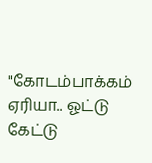"கோடம்பாக்கம் ஏரியா.. ஓட்டு கேட்டு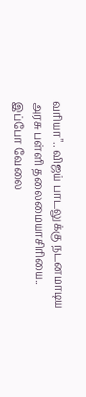வரியா".. விஜய் பாடலுக்கு நடனமாடிய அரசு பள்ளி தலைமையாசிரியை.. இப்போ வேலை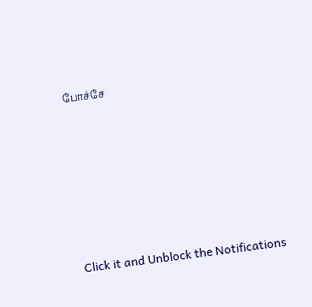போச்சே












Click it and Unblock the Notifications